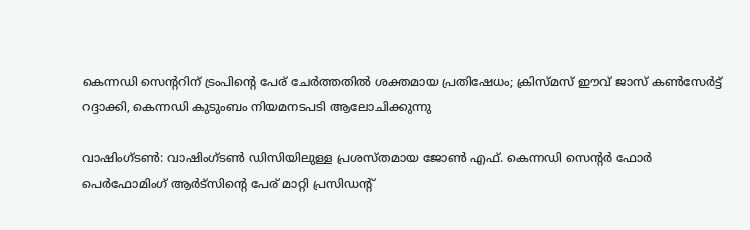കെന്നഡി സെന്ററിന് ട്രംപിന്റെ പേര് ചേർത്തതിൽ ശക്തമായ പ്രതിഷേധം; ക്രിസ്മസ് ഈവ് ജാസ് കൺസേർട്ട് റദ്ദാക്കി, കെന്നഡി കുടുംബം നിയമനടപടി ആലോചിക്കുന്നു

വാഷിംഗ്ടൺ: വാഷിംഗ്ടൺ ഡിസിയിലുള്ള പ്രശസ്തമായ ജോൺ എഫ്. കെന്നഡി സെന്റർ ഫോർ പെർഫോമിംഗ് ആർട്‌സിന്റെ പേര് മാറ്റി പ്രസിഡന്റ്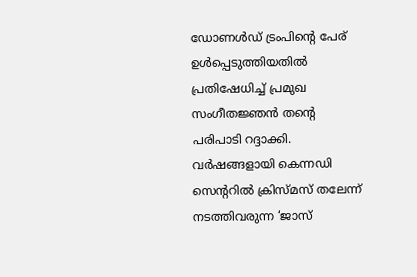ഡോണൾഡ് ട്രംപിന്റെ പേര് ഉൾപ്പെടുത്തിയതിൽ പ്രതിഷേധിച്ച് പ്രമുഖ സംഗീതജ്ഞൻ തന്റെ പരിപാടി റദ്ദാക്കി. വർഷങ്ങളായി കെന്നഡി സെന്ററിൽ ക്രിസ്മസ് തലേന്ന് നടത്തിവരുന്ന ‘ജാസ്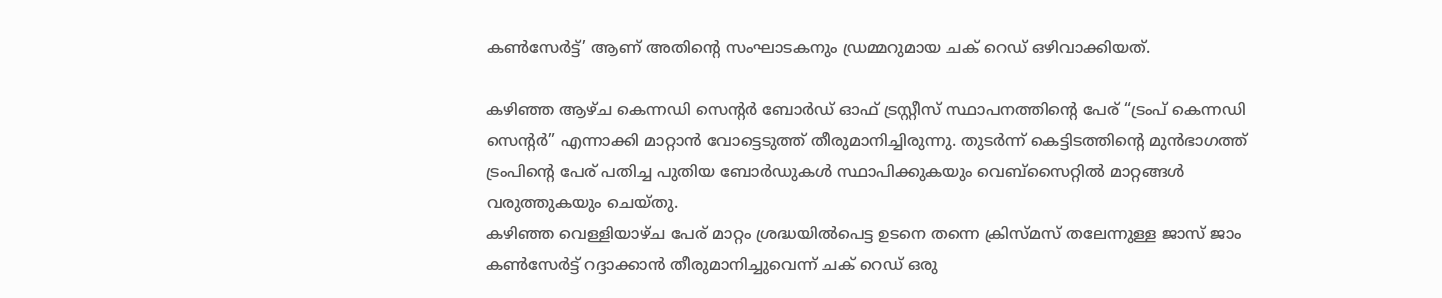കൺസേർട്ട്’ ആണ് അതിന്റെ സംഘാടകനും ഡ്രമ്മറുമായ ചക് റെഡ് ഒഴിവാക്കിയത്.

കഴിഞ്ഞ ആഴ്ച കെന്നഡി സെന്റർ ബോർഡ് ഓഫ് ട്രസ്റ്റീസ് സ്ഥാപനത്തിന്റെ പേര് “ട്രംപ് കെന്നഡി സെന്റർ” എന്നാക്കി മാറ്റാൻ വോട്ടെടുത്ത് തീരുമാനിച്ചിരുന്നു. തുടർന്ന് കെട്ടിടത്തിന്റെ മുൻഭാഗത്ത് ട്രംപിന്റെ പേര് പതിച്ച പുതിയ ബോർഡുകൾ സ്ഥാപിക്കുകയും വെബ്സൈറ്റിൽ മാറ്റങ്ങൾ വരുത്തുകയും ചെയ്തു.
കഴിഞ്ഞ വെള്ളിയാഴ്ച പേര് മാറ്റം ശ്രദ്ധയിൽപെട്ട ഉടനെ തന്നെ ക്രിസ്മസ് തലേന്നുള്ള ജാസ് ജാം കൺസേർട്ട് റദ്ദാക്കാൻ തീരുമാനിച്ചുവെന്ന് ചക് റെഡ് ഒരു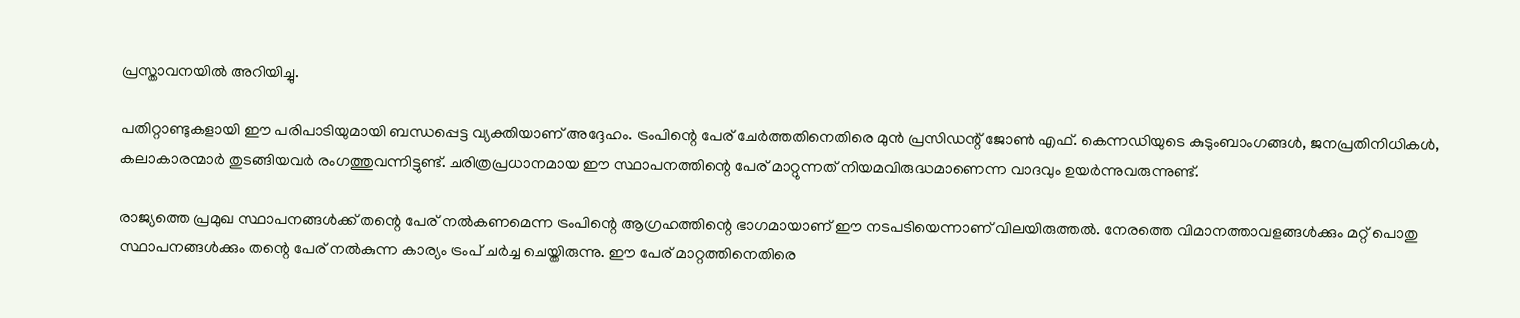പ്രസ്താവനയിൽ അറിയിച്ചു.

പതിറ്റാണ്ടുകളായി ഈ പരിപാടിയുമായി ബന്ധപ്പെട്ട വ്യക്തിയാണ് അദ്ദേഹം. ട്രംപിന്റെ പേര് ചേർത്തതിനെതിരെ മുൻ പ്രസിഡന്റ് ജോൺ എഫ്. കെന്നഡിയുടെ കുടുംബാംഗങ്ങൾ, ജനപ്രതിനിധികൾ, കലാകാരന്മാർ തുടങ്ങിയവർ രംഗത്തുവന്നിട്ടുണ്ട്. ചരിത്രപ്രധാനമായ ഈ സ്ഥാപനത്തിന്റെ പേര് മാറ്റുന്നത് നിയമവിരുദ്ധമാണെന്ന വാദവും ഉയർന്നുവരുന്നുണ്ട്.

രാജ്യത്തെ പ്രമുഖ സ്ഥാപനങ്ങൾക്ക് തന്റെ പേര് നൽകണമെന്ന ട്രംപിന്റെ ആഗ്രഹത്തിന്റെ ഭാഗമായാണ് ഈ നടപടിയെന്നാണ് വിലയിരുത്തൽ. നേരത്തെ വിമാനത്താവളങ്ങൾക്കും മറ്റ് പൊതു സ്ഥാപനങ്ങൾക്കും തന്റെ പേര് നൽകുന്ന കാര്യം ട്രംപ് ചർച്ച ചെയ്തിരുന്നു. ഈ പേര് മാറ്റത്തിനെതിരെ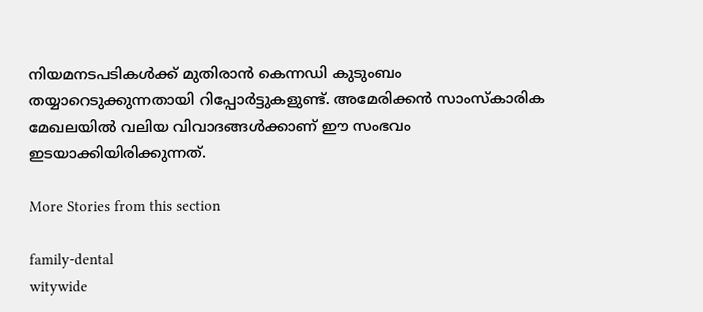നിയമനടപടികൾക്ക് മുതിരാൻ കെന്നഡി കുടുംബം തയ്യാറെടുക്കുന്നതായി റിപ്പോർട്ടുകളുണ്ട്. അമേരിക്കൻ സാംസ്കാരിക മേഖലയിൽ വലിയ വിവാദങ്ങൾക്കാണ് ഈ സംഭവം ഇടയാക്കിയിരിക്കുന്നത്.

More Stories from this section

family-dental
witywide